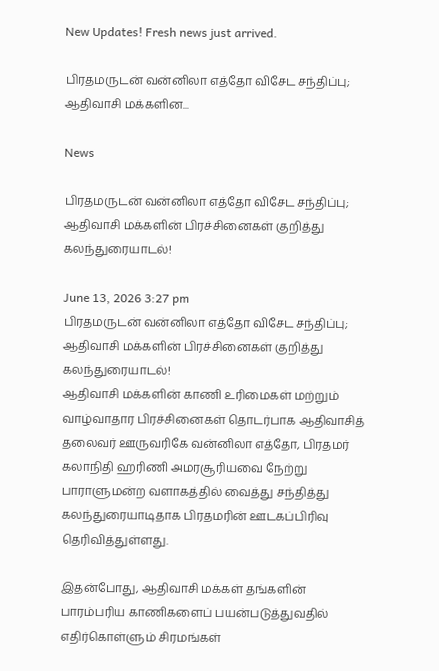New Updates! Fresh news just arrived.

பிரதமருடன் வன்னிலா எத்தோ விசேட சந்திப்பு; ஆதிவாசி மக்களின...

News

பிரதமருடன் வன்னிலா எத்தோ விசேட சந்திப்பு; ஆதிவாசி மக்களின் பிரச்சினைகள் குறித்து கலந்துரையாடல்!

June 13, 2026 3:27 pm
பிரதமருடன் வன்னிலா எத்தோ விசேட சந்திப்பு; ஆதிவாசி மக்களின் பிரச்சினைகள் குறித்து கலந்துரையாடல்!
ஆதிவாசி மக்களின் காணி உரிமைகள் மற்றும் வாழ்வாதார பிரச்சினைகள் தொடர்பாக ஆதிவாசித் தலைவர் ஊருவரிகே வன்னிலா எத்தோ, பிரதமர் கலாநிதி ஹரிணி அமரசூரியவை நேற்று பாராளுமன்ற வளாகத்தில் வைத்து சந்தித்து கலந்துரையாடிதாக பிரதமரின் ஊடகப்பிரிவு தெரிவித்துள்ளது.

இதன்போது, ஆதிவாசி மக்கள் தங்களின் பாரம்பரிய காணிகளைப் பயன்படுத்துவதில் எதிர்கொள்ளும் சிரமங்கள்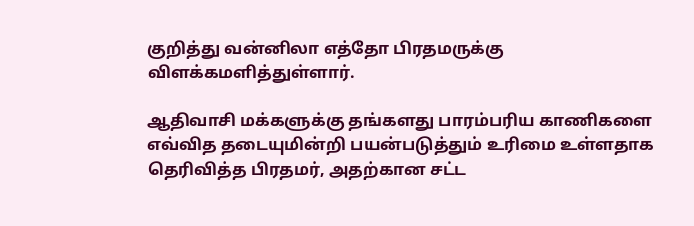குறித்து வன்னிலா எத்தோ பிரதமருக்கு விளக்கமளித்துள்ளார்.

ஆதிவாசி மக்களுக்கு தங்களது பாரம்பரிய காணிகளை எவ்வித தடையுமின்றி பயன்படுத்தும் உரிமை உள்ளதாக தெரிவித்த பிரதமர், அதற்கான சட்ட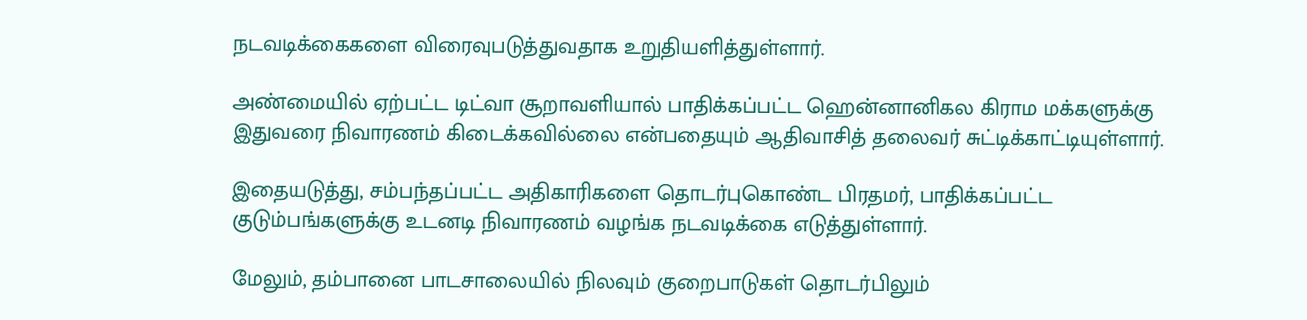நடவடிக்கைகளை விரைவுபடுத்துவதாக உறுதியளித்துள்ளார்.

அண்மையில் ஏற்பட்ட டிட்வா சூறாவளியால் பாதிக்கப்பட்ட ஹென்னானிகல கிராம மக்களுக்கு இதுவரை நிவாரணம் கிடைக்கவில்லை என்பதையும் ஆதிவாசித் தலைவர் சுட்டிக்காட்டியுள்ளார்.

இதையடுத்து, சம்பந்தப்பட்ட அதிகாரிகளை தொடர்புகொண்ட பிரதமர், பாதிக்கப்பட்ட குடும்பங்களுக்கு உடனடி நிவாரணம் வழங்க நடவடிக்கை எடுத்துள்ளார்.

மேலும், தம்பானை பாடசாலையில் நிலவும் குறைபாடுகள் தொடர்பிலும்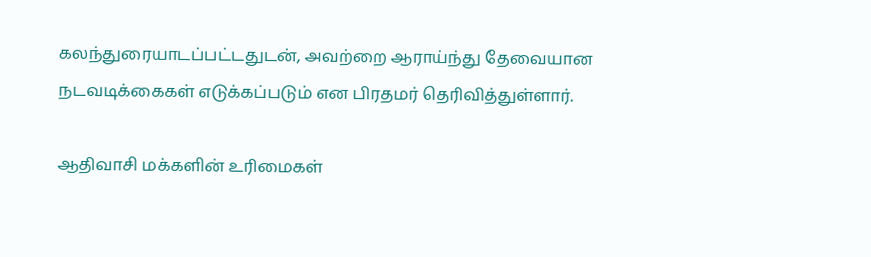கலந்துரையாடப்பட்டதுடன், அவற்றை ஆராய்ந்து தேவையான நடவடிக்கைகள் எடுக்கப்படும் என பிரதமர் தெரிவித்துள்ளார்.

ஆதிவாசி மக்களின் உரிமைகள்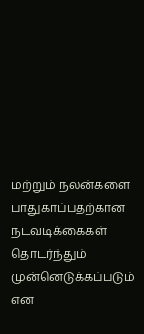மற்றும் நலன்களை பாதுகாப்பதற்கான நடவடிக்கைகள் தொடர்ந்தும் முன்னெடுக்கப்படும் என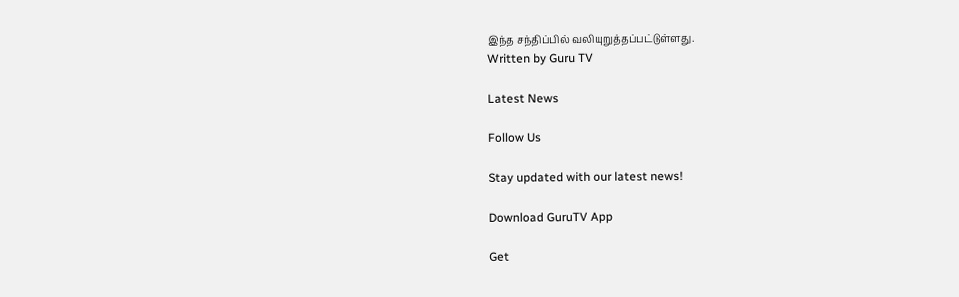இந்த சந்திப்பில் வலியுறுத்தப்பட்டுள்ளது.
Written by Guru TV

Latest News

Follow Us

Stay updated with our latest news!

Download GuruTV App

Get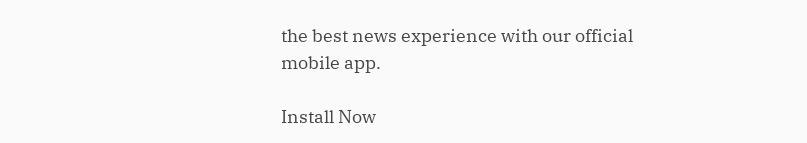the best news experience with our official mobile app.

Install Now